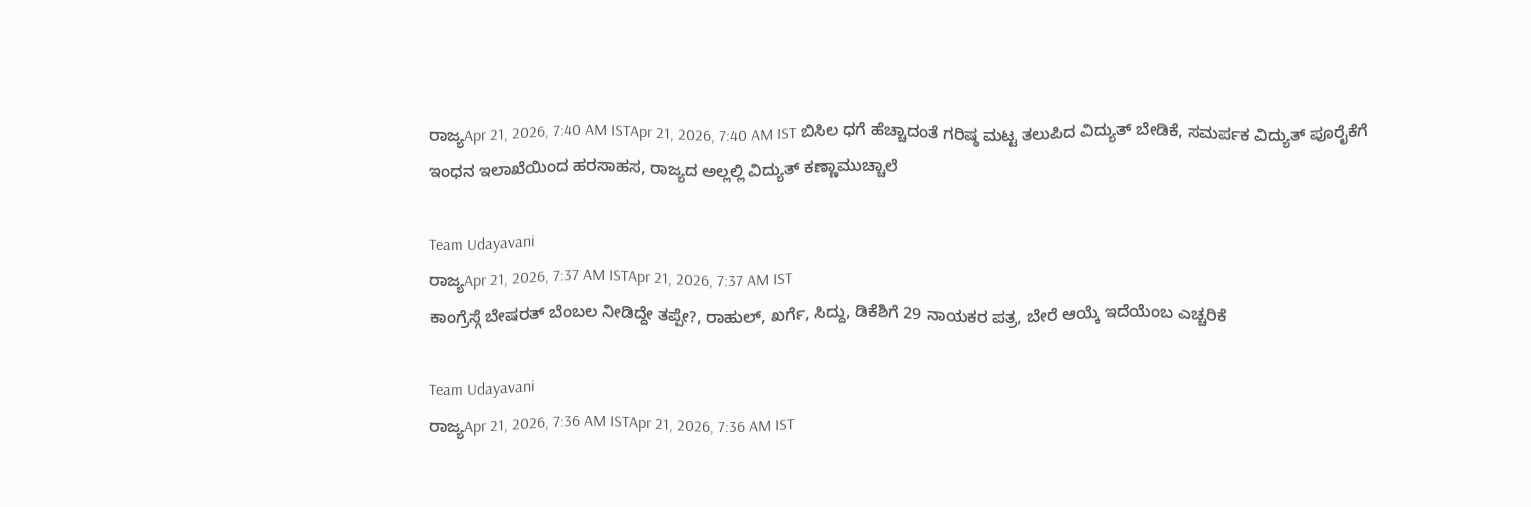ರಾಜ್ಯApr 21, 2026, 7:40 AM ISTApr 21, 2026, 7:40 AM IST ಬಿಸಿಲ ಧಗೆ ಹೆಚ್ಚಾದಂತೆ ಗರಿಷ್ಠ ಮಟ್ಟ ತಲುಪಿದ ವಿದ್ಯುತ್ ಬೇಡಿಕೆ, ಸಮರ್ಪಕ ವಿದ್ಯುತ್ ಪೂರೈಕೆಗೆ ಇಂಧನ ಇಲಾಖೆಯಿಂದ ಹರಸಾಹಸ, ರಾಜ್ಯದ ಅಲ್ಲಲ್ಲಿ ವಿದ್ಯುತ್ ಕಣ್ಣಾಮುಚ್ಚಾಲೆ

Team Udayavani
ರಾಜ್ಯApr 21, 2026, 7:37 AM ISTApr 21, 2026, 7:37 AM IST
ಕಾಂಗ್ರೆಸ್ಗೆ ಬೇಷರತ್ ಬೆಂಬಲ ನೀಡಿದ್ದೇ ತಪ್ಪೇ?, ರಾಹುಲ್, ಖರ್ಗೆ, ಸಿದ್ದು, ಡಿಕೆಶಿಗೆ 29 ನಾಯಕರ ಪತ್ರ, ಬೇರೆ ಆಯ್ಕೆ ಇದೆಯೆಂಬ ಎಚ್ಚರಿಕೆ

Team Udayavani
ರಾಜ್ಯApr 21, 2026, 7:36 AM ISTApr 21, 2026, 7:36 AM IST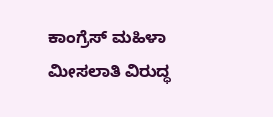ಕಾಂಗ್ರೆಸ್ ಮಹಿಳಾ ಮೀಸಲಾತಿ ವಿರುದ್ಧ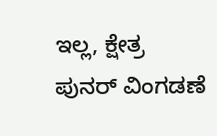ಇಲ್ಲ, ಕ್ಷೇತ್ರ ಪುನರ್ ವಿಂಗಡಣೆ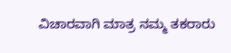ವಿಚಾರವಾಗಿ ಮಾತ್ರ ನಮ್ಮ ತಕರಾರು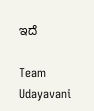ಇದೆ

Team Udayavani